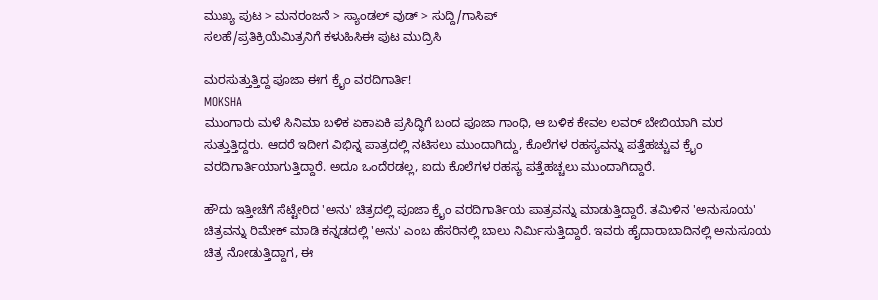ಮುಖ್ಯ ಪುಟ > ಮನರಂಜನೆ > ಸ್ಯಾಂಡಲ್ ವುಡ್ > ಸುದ್ದಿ/ಗಾಸಿಪ್
ಸಲಹೆ/ಪ್ರತಿಕ್ರಿಯೆಮಿತ್ರನಿಗೆ ಕಳುಹಿಸಿಈ ಪುಟ ಮುದ್ರಿಸಿ

ಮರಸುತ್ತುತ್ತಿದ್ದ ಪೂಜಾ ಈಗ ಕ್ರೈಂ ವರದಿಗಾರ್ತಿ!
MOKSHA
ಮುಂಗಾರು ಮಳೆ ಸಿನಿಮಾ ಬಳಿಕ ಏಕಾಏಕಿ ಪ್ರಸಿದ್ಧಿಗೆ ಬಂದ ಪೂಜಾ ಗಾಂಧಿ, ಆ ಬಳಿಕ ಕೇವಲ ಲವರ್ ಬೇಬಿಯಾಗಿ ಮರ ಸುತ್ತುತ್ತಿದ್ದರು. ಆದರೆ ಇದೀಗ ವಿಭಿನ್ನ ಪಾತ್ರದಲ್ಲಿ ನಟಿಸಲು ಮುಂದಾಗಿದ್ದು, ಕೊಲೆಗಳ ರಹಸ್ಯವನ್ನು ಪತ್ತೆಹಚ್ಚುವ ಕ್ರೈಂ ವರದಿಗಾರ್ತಿಯಾಗುತ್ತಿದ್ದಾರೆ. ಅದೂ ಒಂದೆರಡಲ್ಲ, ಐದು ಕೊಲೆಗಳ ರಹಸ್ಯ ಪತ್ತೆಹಚ್ಚಲು ಮುಂದಾಗಿದ್ದಾರೆ.

ಹೌದು ಇತ್ತೀಚೆಗೆ ಸೆಟ್ಟೇರಿದ 'ಅನು' ಚಿತ್ರದಲ್ಲಿ ಪೂಜಾ ಕ್ರೈಂ ವರದಿಗಾರ್ತಿಯ ಪಾತ್ರವನ್ನು ಮಾಡುತ್ತಿದ್ದಾರೆ. ತಮಿಳಿನ 'ಅನುಸೂಯ' ಚಿತ್ರವನ್ನು ರಿಮೇಕ್ ಮಾಡಿ ಕನ್ನಡದಲ್ಲಿ 'ಅನು' ಎಂಬ ಹೆಸರಿನಲ್ಲಿ ಬಾಲು ನಿರ್ಮಿಸುತ್ತಿದ್ದಾರೆ. ಇವರು ಹೈದಾರಾಬಾದಿನಲ್ಲಿ ಅನುಸೂಯ ಚಿತ್ರ ನೋಡುತ್ತಿದ್ದಾಗ, ಈ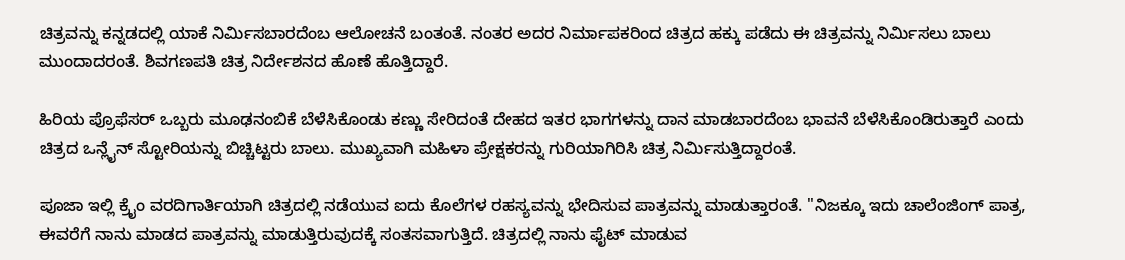ಚಿತ್ರವನ್ನು ಕನ್ನಡದಲ್ಲಿ ಯಾಕೆ ನಿರ್ಮಿಸಬಾರದೆಂಬ ಆಲೋಚನೆ ಬಂತಂತೆ. ನಂತರ ಅದರ ನಿರ್ಮಾಪಕರಿಂದ ಚಿತ್ರದ ಹಕ್ಕು ಪಡೆದು ಈ ಚಿತ್ರವನ್ನು ನಿರ್ಮಿಸಲು ಬಾಲು ಮುಂದಾದರಂತೆ. ಶಿವಗಣಪತಿ ಚಿತ್ರ ನಿರ್ದೇಶನದ ಹೊಣೆ ಹೊತ್ತಿದ್ದಾರೆ.

ಹಿರಿಯ ಪ್ರೊಫೆಸರ್ ಒಬ್ಬರು ಮೂಢನಂಬಿಕೆ ಬೆಳೆಸಿಕೊಂಡು ಕಣ್ಣು ಸೇರಿದಂತೆ ದೇಹದ ಇತರ ಭಾಗಗಳನ್ನು ದಾನ ಮಾಡಬಾರದೆಂಬ ಭಾವನೆ ಬೆಳೆಸಿಕೊಂಡಿರುತ್ತಾರೆ ಎಂದು ಚಿತ್ರದ ಒನ್ಲೈನ್ ಸ್ಟೋರಿಯನ್ನು ಬಿಚ್ಚಿಟ್ಟರು ಬಾಲು. ಮುಖ್ಯವಾಗಿ ಮಹಿಳಾ ಪ್ರೇಕ್ಷಕರನ್ನು ಗುರಿಯಾಗಿರಿಸಿ ಚಿತ್ರ ನಿರ್ಮಿಸುತ್ತಿದ್ದಾರಂತೆ.

ಪೂಜಾ ಇಲ್ಲಿ ಕ್ರೈಂ ವರದಿಗಾರ್ತಿಯಾಗಿ ಚಿತ್ರದಲ್ಲಿ ನಡೆಯುವ ಐದು ಕೊಲೆಗಳ ರಹಸ್ಯವನ್ನು ಭೇದಿಸುವ ಪಾತ್ರವನ್ನು ಮಾಡುತ್ತಾರಂತೆ. "ನಿಜಕ್ಕೂ ಇದು ಚಾಲೆಂಜಿಂಗ್ ಪಾತ್ರ, ಈವರೆಗೆ ನಾನು ಮಾಡದ ಪಾತ್ರವನ್ನು ಮಾಡುತ್ತಿರುವುದಕ್ಕೆ ಸಂತಸವಾಗುತ್ತಿದೆ. ಚಿತ್ರದಲ್ಲಿ ನಾನು ಫೈಟ್ ಮಾಡುವ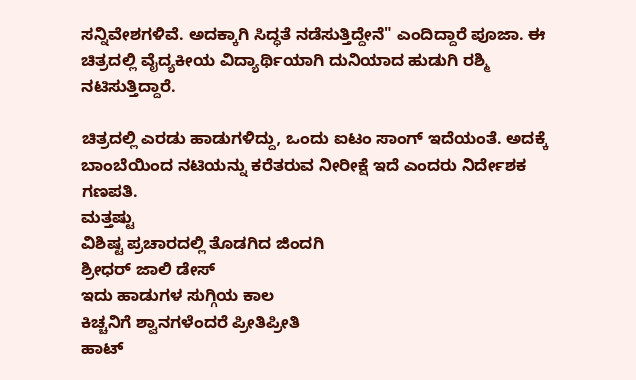ಸನ್ನಿವೇಶಗಳಿವೆ. ಅದಕ್ಕಾಗಿ ಸಿದ್ಧತೆ ನಡೆಸುತ್ತಿದ್ದೇನೆ" ಎಂದಿದ್ದಾರೆ ಪೂಜಾ. ಈ ಚಿತ್ರದಲ್ಲಿ ವೈದ್ಯಕೀಯ ವಿದ್ಯಾರ್ಥಿಯಾಗಿ ದುನಿಯಾದ ಹುಡುಗಿ ರಶ್ಮಿ ನಟಿಸುತ್ತಿದ್ದಾರೆ.

ಚಿತ್ರದಲ್ಲಿ ಎರಡು ಹಾಡುಗಳಿದ್ದು, ಒಂದು ಐಟಂ ಸಾಂಗ್ ಇದೆಯಂತೆ. ಅದಕ್ಕೆ ಬಾಂಬೆಯಿಂದ ನಟಿಯನ್ನು ಕರೆತರುವ ನೀರೀಕ್ಷೆ ಇದೆ ಎಂದರು ನಿರ್ದೇಶಕ ಗಣಪತಿ.
ಮತ್ತಷ್ಟು
ವಿಶಿಷ್ಟ ಪ್ರಚಾರದಲ್ಲಿ ತೊಡಗಿದ ಜಿಂದಗಿ
ಶ್ರೀಧರ್ ಜಾಲಿ ಡೇಸ್
ಇದು ಹಾಡುಗಳ ಸುಗ್ಗಿಯ ಕಾಲ
ಕಿಚ್ಚನಿಗೆ ಶ್ವಾನಗಳೆಂದರೆ ಪ್ರೀತಿಪ್ರೀತಿ
ಹಾಟ್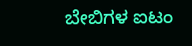ಬೇಬಿಗಳ ಐಟಂ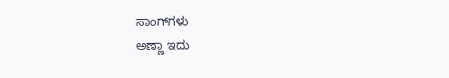ಸಾಂಗ್‌ಗಳು
ಅಣ್ಣಾ ಇದು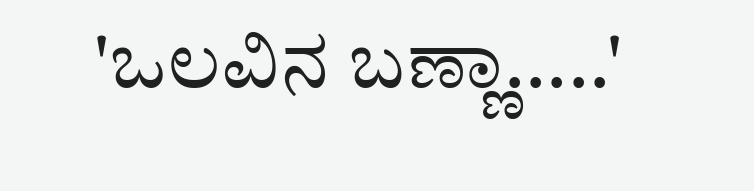'ಒಲವಿನ ಬಣ್ಣಾ.....'